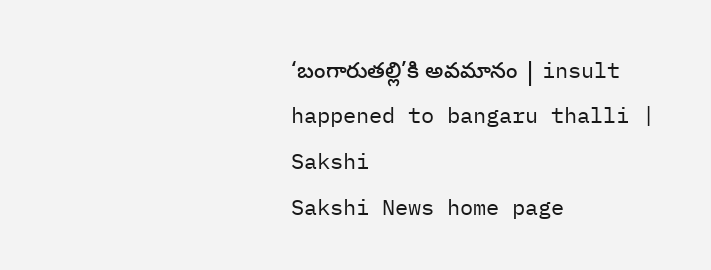‘బంగారుతల్లి’కి అవమానం | insult happened to bangaru thalli | Sakshi
Sakshi News home page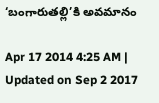‘బంగారుతల్లి’కి అవమానం

Apr 17 2014 4:25 AM | Updated on Sep 2 2017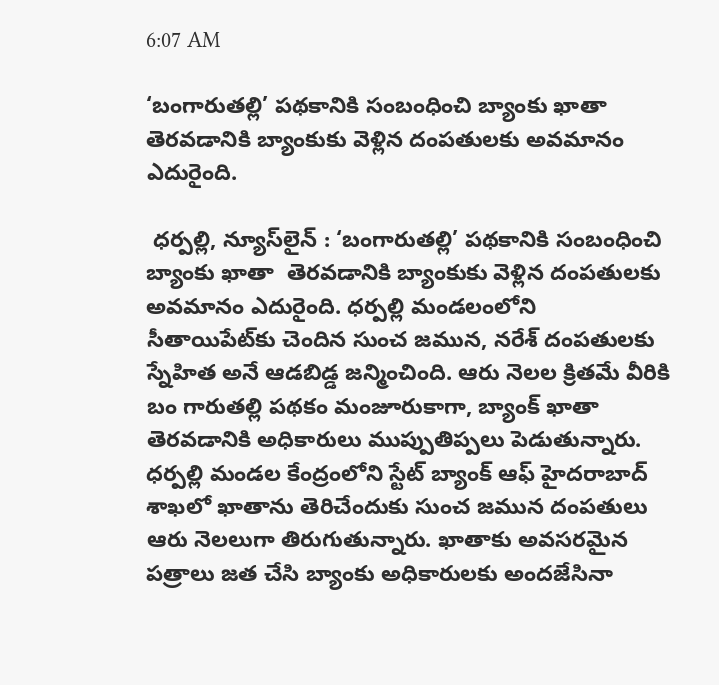6:07 AM

‘బంగారుతల్లి’ పథకానికి సంబంధించి బ్యాంకు ఖాతా తెరవడానికి బ్యాంకుకు వెళ్లిన దంపతులకు అవమానం ఎదురైంది.

 ధర్పల్లి, న్యూస్‌లైన్ : ‘బంగారుతల్లి’ పథకానికి సంబంధించి బ్యాంకు ఖాతా  తెరవడానికి బ్యాంకుకు వెళ్లిన దంపతులకు అవమానం ఎదురైంది. ధర్పల్లి మండలంలోని సీతాయిపేట్‌కు చెందిన సుంచ జమున, నరేశ్ దంపతులకు స్నేహిత అనే ఆడబిడ్డ జన్మించింది. ఆరు నెలల క్రితమే వీరికి బం గారుతల్లి పథకం మంజూరుకాగా, బ్యాంక్ ఖాతా తెరవడానికి అధికారులు ముప్పుతిప్పలు పెడుతున్నారు. ధర్పల్లి మండల కేంద్రంలోని స్టేట్ బ్యాంక్ ఆఫ్ హైదరాబాద్ శాఖలో ఖాతాను తెరిచేందుకు సుంచ జమున దంపతులు ఆరు నెలలుగా తిరుగుతున్నారు. ఖాతాకు అవసరమైన పత్రాలు జత చేసి బ్యాంకు అధికారులకు అందజేసినా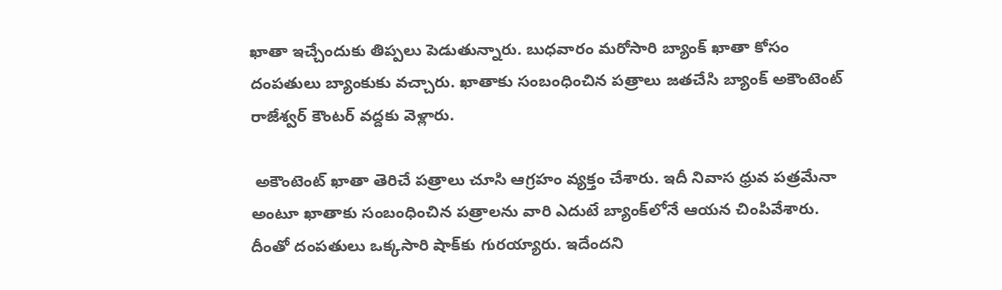ఖాతా ఇచ్చేందుకు తిప్పలు పెడుతున్నారు. బుధవారం మరోసారి బ్యాంక్ ఖాతా కోసం దంపతులు బ్యాంకుకు వచ్చారు. ఖాతాకు సంబంధించిన పత్రాలు జతచేసి బ్యాంక్ అకౌంటెంట్ రాజేశ్వర్ కౌంటర్ వద్దకు వెళ్లారు.

 అకౌంటెంట్ ఖాతా తెరిచే పత్రాలు చూసి ఆగ్రహం వ్యక్తం చేశారు. ఇదీ నివాస ధ్రువ పత్రమేనా అంటూ ఖాతాకు సంబంధించిన పత్రాలను వారి ఎదుటే బ్యాంక్‌లోనే ఆయన చింపివేశారు. దీంతో దంపతులు ఒక్కసారి షాక్‌కు గురయ్యారు. ఇదేందని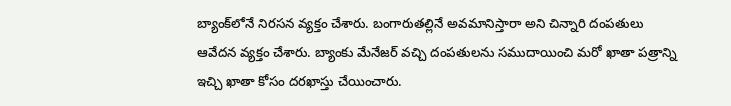బ్యాంక్‌లోనే నిరసన వ్యక్తం చేశారు. బంగారుతల్లినే అవమానిస్తారా అని చిన్నారి దంపతులు ఆవేదన వ్యక్తం చేశారు. బ్యాంకు మేనేజర్ వచ్చి దంపతులను సముదాయించి మరో ఖాతా పత్రాన్ని ఇచ్చి ఖాతా కోసం దరఖాస్తు చేయించారు.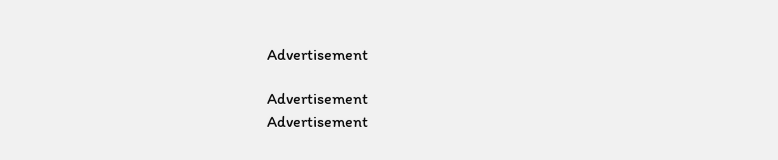Advertisement

Advertisement
Advertisement